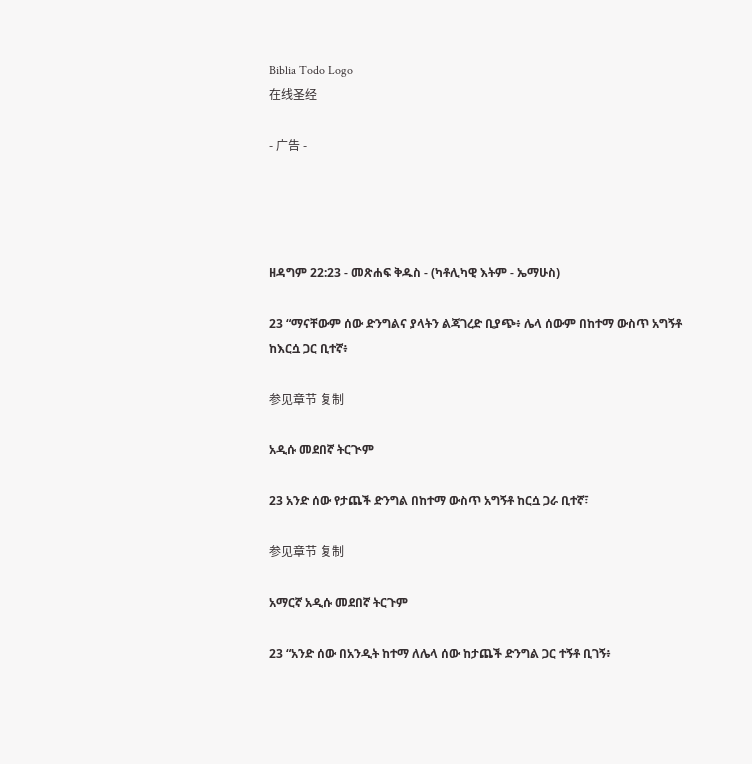Biblia Todo Logo
在线圣经

- 广告 -




ዘዳግም 22:23 - መጽሐፍ ቅዱስ - (ካቶሊካዊ እትም - ኤማሁስ)

23 “ማናቸውም ሰው ድንግልና ያላትን ልጃገረድ ቢያጭ፥ ሌላ ሰውም በከተማ ውስጥ አግኝቶ ከእርሷ ጋር ቢተኛ፥

参见章节 复制

አዲሱ መደበኛ ትርጒም

23 አንድ ሰው የታጨች ድንግል በከተማ ውስጥ አግኝቶ ከርሷ ጋራ ቢተኛ፣

参见章节 复制

አማርኛ አዲሱ መደበኛ ትርጉም

23 “አንድ ሰው በአንዲት ከተማ ለሌላ ሰው ከታጨች ድንግል ጋር ተኝቶ ቢገኝ፥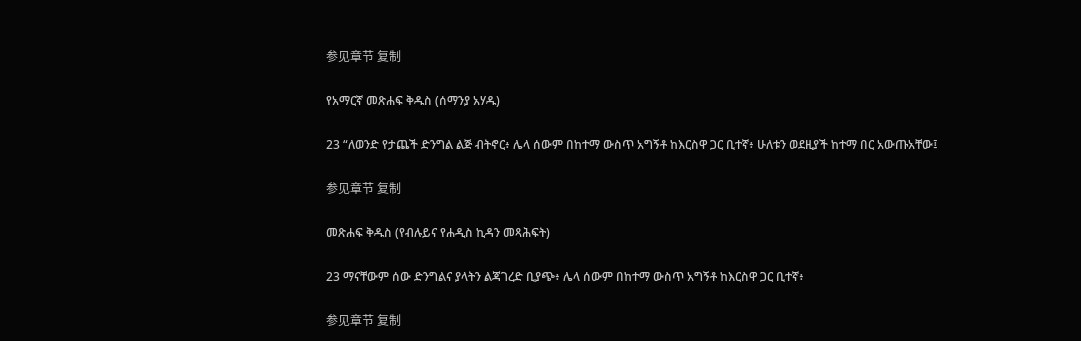参见章节 复制

የአማርኛ መጽሐፍ ቅዱስ (ሰማንያ አሃዱ)

23 “ለወንድ የታጨች ድንግል ልጅ ብትኖር፥ ሌላ ሰውም በከተማ ውስጥ አግኝቶ ከእርስዋ ጋር ቢተኛ፥ ሁለቱን ወደዚያች ከተማ በር አውጡአቸው፤

参见章节 复制

መጽሐፍ ቅዱስ (የብሉይና የሐዲስ ኪዳን መጻሕፍት)

23 ማናቸውም ሰው ድንግልና ያላትን ልጃገረድ ቢያጭ፥ ሌላ ሰውም በከተማ ውስጥ አግኝቶ ከእርስዋ ጋር ቢተኛ፥

参见章节 复制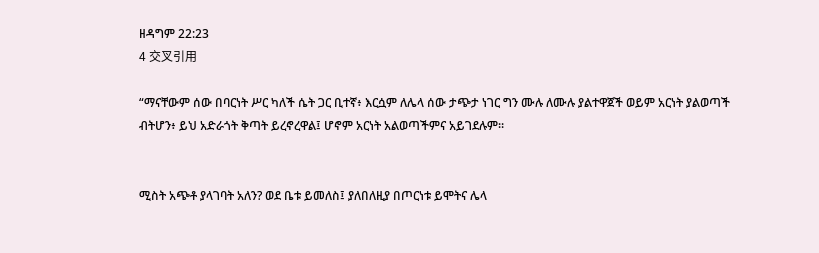ዘዳግም 22:23
4 交叉引用

“ማናቸውም ሰው በባርነት ሥር ካለች ሴት ጋር ቢተኛ፥ እርሷም ለሌላ ሰው ታጭታ ነገር ግን ሙሉ ለሙሉ ያልተዋጀች ወይም አርነት ያልወጣች ብትሆን፥ ይህ አድራጎት ቅጣት ይረኖረዋል፤ ሆኖም አርነት አልወጣችምና አይገደሉም።


ሚስት አጭቶ ያላገባት አለን? ወደ ቤቱ ይመለስ፤ ያለበለዚያ በጦርነቱ ይሞትና ሌላ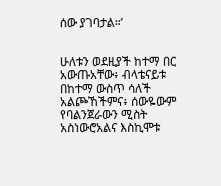ሰው ያገባታል።’


ሁለቱን ወደዚያች ከተማ በር አውጡአቸው፥ ብላቴናይቱ በከተማ ውስጥ ሳለች አልጮኸችምና፥ ሰውዬውም የባልንጀራውን ሚስት አስነውሮአልና እስኪሞቱ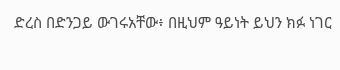ድረስ በድንጋይ ውገሩአቸው፥ በዚህም ዓይነት ይህን ክፉ ነገር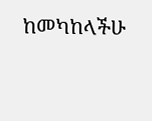ከመካከላችሁ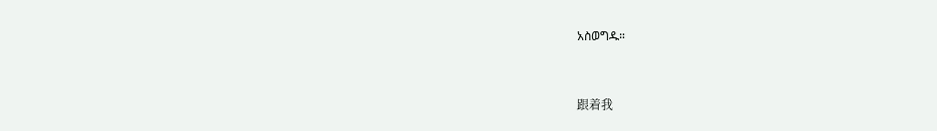አስወግዱ።


跟着我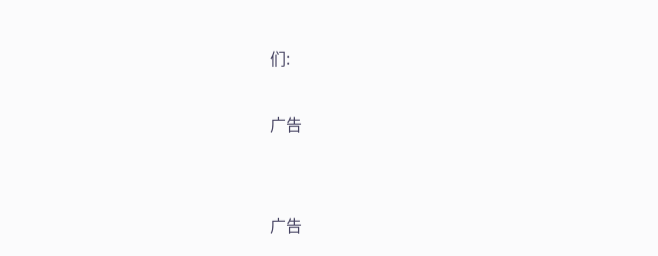们:

广告


广告